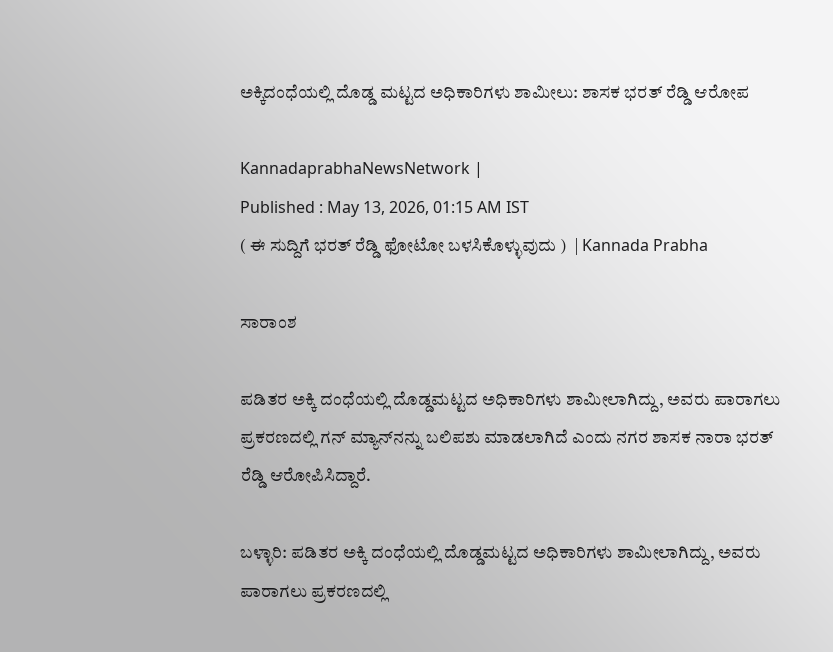ಅಕ್ಕಿದಂಧೆಯಲ್ಲಿ ದೊಡ್ಡ ಮಟ್ಟದ ಅಧಿಕಾರಿಗಳು ಶಾಮೀಲು: ಶಾಸಕ ಭರತ್ ರೆಡ್ಡಿ ಆರೋಪ

KannadaprabhaNewsNetwork |
Published : May 13, 2026, 01:15 AM IST
( ಈ ಸುದ್ದಿಗೆ ಭರತ್ ರೆಡ್ಡಿ ಫೋಟೋ ಬಳಸಿಕೊಳ್ಳುವುದು )  | Kannada Prabha

ಸಾರಾಂಶ

ಪಡಿತರ ಅಕ್ಕಿ ದಂಧೆಯಲ್ಲಿ ದೊಡ್ಡಮಟ್ಟದ ಅಧಿಕಾರಿಗಳು ಶಾಮೀಲಾಗಿದ್ದು, ಅವರು ಪಾರಾಗಲು ಪ್ರಕರಣದಲ್ಲಿ ಗನ್‌ ಮ್ಯಾನ್‌ನನ್ನು ಬಲಿಪಶು ಮಾಡಲಾಗಿದೆ ಎಂದು ನಗರ ಶಾಸಕ ನಾರಾ ಭರತ್‌ ರೆಡ್ಡಿ ಆರೋಪಿಸಿದ್ದಾರೆ.

ಬಳ್ಳಾರಿ: ಪಡಿತರ ಅಕ್ಕಿ ದಂಧೆಯಲ್ಲಿ ದೊಡ್ಡಮಟ್ಟದ ಅಧಿಕಾರಿಗಳು ಶಾಮೀಲಾಗಿದ್ದು, ಅವರು ಪಾರಾಗಲು ಪ್ರಕರಣದಲ್ಲಿ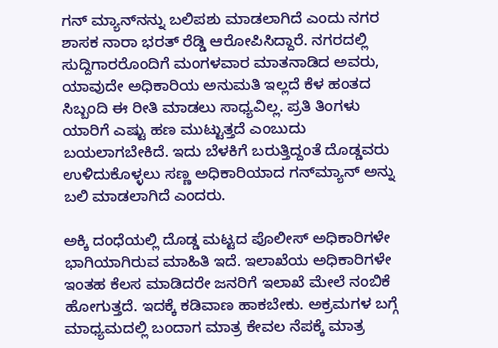ಗನ್‌ ಮ್ಯಾನ್‌ನನ್ನು ಬಲಿಪಶು ಮಾಡಲಾಗಿದೆ ಎಂದು ನಗರ ಶಾಸಕ ನಾರಾ ಭರತ್‌ ರೆಡ್ಡಿ ಆರೋಪಿಸಿದ್ದಾರೆ. ನಗರದಲ್ಲಿ ಸುದ್ದಿಗಾರರೊಂದಿಗೆ ಮಂಗಳವಾರ ಮಾತನಾಡಿದ ಅವರು, ಯಾವುದೇ ಅಧಿಕಾರಿಯ ಅನುಮತಿ ಇಲ್ಲದೆ ಕೆಳ ಹಂತದ ಸಿಬ್ಬಂದಿ ಈ ರೀತಿ ಮಾಡಲು ಸಾಧ್ಯವಿಲ್ಲ. ಪ್ರತಿ ತಿಂಗಳು ಯಾರಿಗೆ ಎಷ್ಟು ಹಣ ಮುಟ್ಟುತ್ತದೆ ಎಂಬುದು ಬಯಲಾಗಬೇಕಿದೆ. ಇದು ಬೆಳಕಿಗೆ ಬರುತ್ತಿದ್ದಂತೆ ದೊಡ್ಡವರು ಉಳಿದುಕೊಳ್ಳಲು ಸಣ್ಣ ಅಧಿಕಾರಿಯಾದ ಗನ್‌ಮ್ಯಾನ್‌ ಅನ್ನು ಬಲಿ ಮಾಡಲಾಗಿದೆ ಎಂದರು.

ಅಕ್ಕಿ ದಂಧೆಯಲ್ಲಿ ದೊಡ್ಡ ಮಟ್ಟದ ಪೊಲೀಸ್‌ ಅಧಿಕಾರಿಗಳೇ ಭಾಗಿಯಾಗಿರುವ ಮಾಹಿತಿ ಇದೆ. ಇಲಾಖೆಯ ಅಧಿಕಾರಿಗಳೇ ಇಂತಹ ಕೆಲಸ ಮಾಡಿದರೇ ಜನರಿಗೆ ಇಲಾಖೆ ಮೇಲೆ ನಂಬಿಕೆ ಹೋಗುತ್ತದೆ. ಇದಕ್ಕೆ ಕಡಿವಾಣ ಹಾಕಬೇಕು. ಅಕ್ರಮಗಳ ಬಗ್ಗೆ ಮಾಧ್ಯಮದಲ್ಲಿ ಬಂದಾಗ ಮಾತ್ರ ಕೇವಲ ನೆಪಕ್ಕೆ ಮಾತ್ರ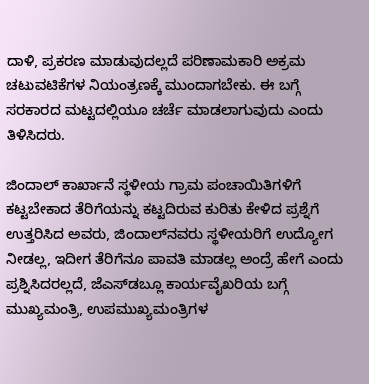ದಾಳಿ, ಪ್ರಕರಣ ಮಾಡುವುದಲ್ಲದೆ ಪರಿಣಾಮಕಾರಿ ಅಕ್ರಮ ಚಟುವಟಿಕೆಗಳ ನಿಯಂತ್ರಣಕ್ಕೆ ಮುಂದಾಗಬೇಕು. ಈ ಬಗ್ಗೆ ಸರಕಾರದ ಮಟ್ಟದಲ್ಲಿಯೂ ಚರ್ಚೆ ಮಾಡಲಾಗುವುದು ಎಂದು ತಿಳಿಸಿದರು.

ಜಿಂದಾಲ್ ಕಾರ್ಖಾನೆ ಸ್ಥಳೀಯ ಗ್ರಾಮ ಪಂಚಾಯಿತಿಗಳಿಗೆ ಕಟ್ಟಬೇಕಾದ ತೆರಿಗೆಯನ್ನು ಕಟ್ಟದಿರುವ ಕುರಿತು ಕೇಳಿದ ಪ್ರಶ್ನೆಗೆ ಉತ್ತರಿಸಿದ ಅವರು, ಜಿಂದಾಲ್‌ನವರು ಸ್ಥಳೀಯರಿಗೆ ಉದ್ಯೋಗ ನೀಡಲ್ಲ, ಇದೀಗ ತೆರಿಗೆನೂ ಪಾವತಿ ಮಾಡಲ್ಲ ಅಂದ್ರೆ ಹೇಗೆ ಎಂದು ಪ್ರಶ್ನಿಸಿದರಲ್ಲದೆ, ಜೆಎಸ್‌ಡಬ್ಲೂ ಕಾರ್ಯವೈಖರಿಯ ಬಗ್ಗೆ ಮುಖ್ಯಮಂತ್ರಿ, ಉಪಮುಖ್ಯಮಂತ್ರಿಗಳ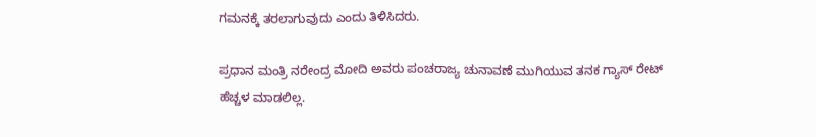ಗಮನಕ್ಕೆ ತರಲಾಗುವುದು ಎಂದು ತಿಳಿಸಿದರು.

ಪ್ರಧಾನ ಮಂತ್ರಿ ನರೇಂದ್ರ ಮೋದಿ ಅವರು ಪಂಚರಾಜ್ಯ ಚುನಾವಣೆ ಮುಗಿಯುವ ತನಕ ಗ್ಯಾಸ್ ರೇಟ್ ಹೆಚ್ಚಳ ಮಾಡಲಿಲ್ಲ.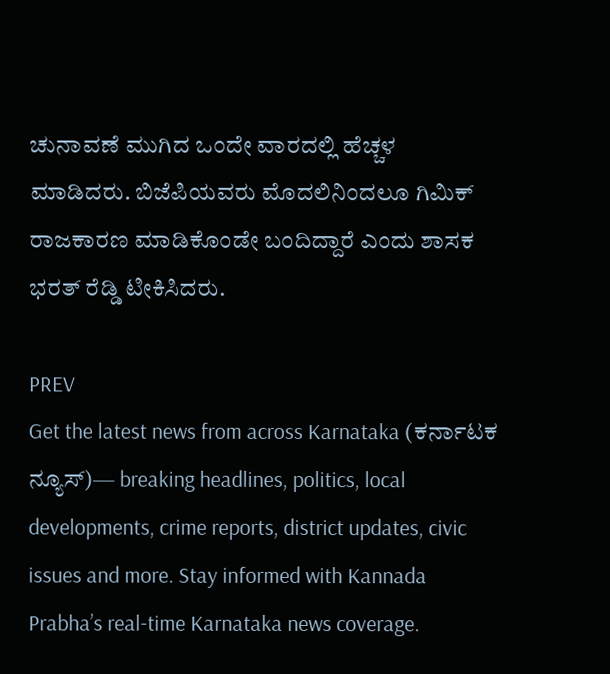ಚುನಾವಣೆ ಮುಗಿದ ಒಂದೇ ವಾರದಲ್ಲಿ ಹೆಚ್ಚಳ ಮಾಡಿದರು. ಬಿಜೆಪಿಯವರು ಮೊದಲಿನಿಂದಲೂ ಗಿಮಿಕ್ ರಾಜಕಾರಣ ಮಾಡಿಕೊಂಡೇ ಬಂದಿದ್ದಾರೆ ಎಂದು ಶಾಸಕ ಭರತ್ ರೆಡ್ಡಿ ಟೀಕಿಸಿದರು.

PREV
Get the latest news from across Karnataka (ಕರ್ನಾಟಕ ನ್ಯೂಸ್)— breaking headlines, politics, local developments, crime reports, district updates, civic issues and more. Stay informed with Kannada Prabha’s real‑time Karnataka news coverage.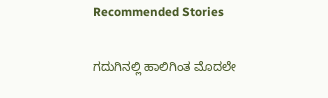Recommended Stories

ಗದುಗಿನಲ್ಲಿ ಹಾಲಿಗಿಂತ ಮೊದಲೇ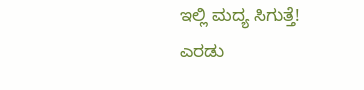ಇಲ್ಲಿ ಮದ್ಯ ಸಿಗುತ್ತೆ!
ಎರಡು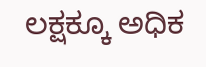ಲಕ್ಷಕ್ಕೂ ಅಧಿಕ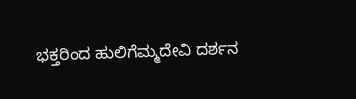ಭಕ್ತರಿಂದ ಹುಲಿಗೆಮ್ಮದೇವಿ ದರ್ಶನ